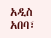አዲስ አበባ፣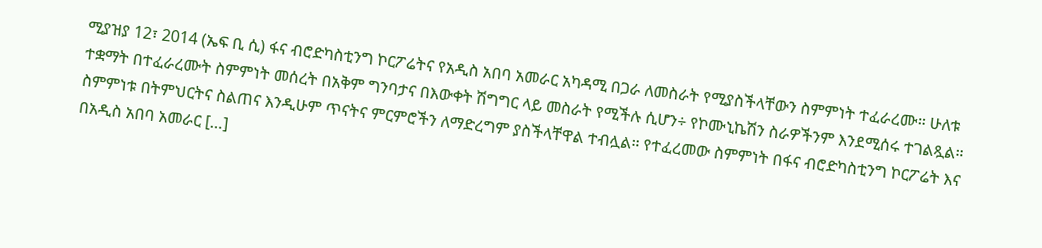ሚያዝያ 12፣ 2014 (ኤፍ ቢ ሲ) ፋና ብሮድካስቲንግ ኮርፖሬትና የአዲስ አበባ አመራር አካዳሚ በጋራ ለመስራት የሚያስችላቸውን ስምምነት ተፈራረሙ። ሁለቱ ተቋማት በተፈራረሙት ስምምነት መሰረት በአቅም ግንባታና በእውቀት ሽግግር ላይ መስራት የሚችሉ ሲሆን÷ የኮሙኒኬሽን ስራዎችንም እንደሚሰሩ ተገልጿል። ስምምነቱ በትምህርትና ስልጠና እንዲሁም ጥናትና ምርምሮችን ለማድረግም ያስችላቸዋል ተብሏል። የተፈረመው ስምምነት በፋና ብሮድካስቲንግ ኮርፖሬት እና በአዲስ አበባ አመራር […]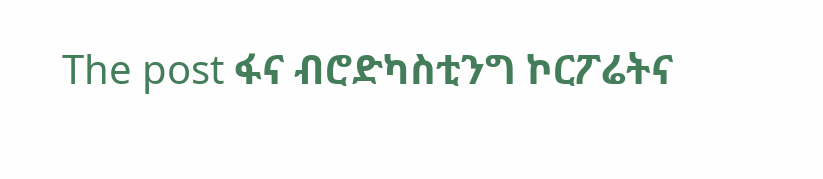The post ፋና ብሮድካስቲንግ ኮርፖሬትና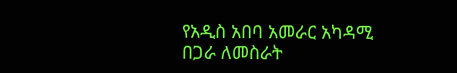የአዲስ አበባ አመራር አካዳሚ በጋራ ለመስራት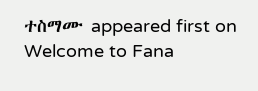ተስማሙ appeared first on Welcome to Fana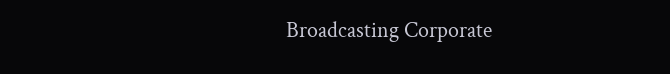Broadcasting Corporate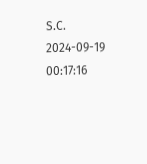S.C.
2024-09-19 00:17:16